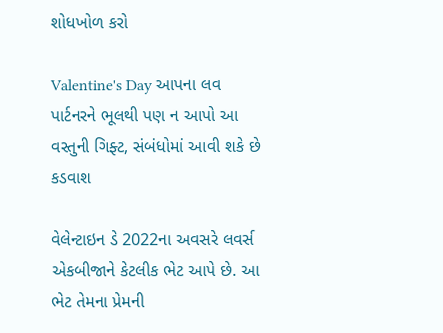શોધખોળ કરો

Valentine's Day આપના લવ પાર્ટનરને ભૂલથી પણ ન આપો આ વસ્તુની ગિફ્ટ, સંબંધોમાં આવી શકે છે કડવાશ

વેલેન્ટાઇન ડે 2022ના અવસરે લવર્સ એકબીજાને કેટલીક ભેટ આપે છે. આ ભેટ તેમના પ્રેમની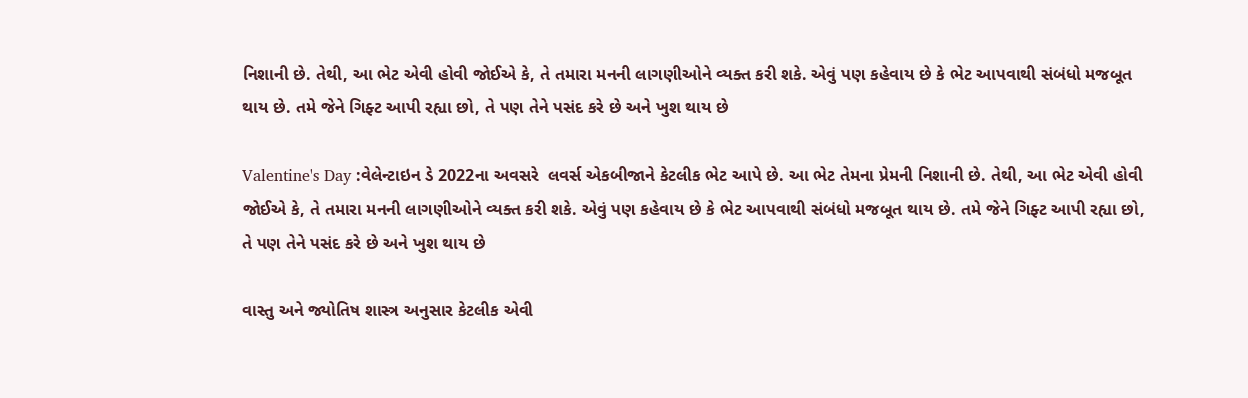નિશાની છે. તેથી, આ ભેટ એવી હોવી જોઈએ કે, તે તમારા મનની લાગણીઓને વ્યક્ત કરી શકે. એવું પણ કહેવાય છે કે ભેટ આપવાથી સંબંધો મજબૂત થાય છે. તમે જેને ગિફ્ટ આપી રહ્યા છો, તે પણ તેને પસંદ કરે છે અને ખુશ થાય છે

Valentine's Day :વેલેન્ટાઇન ડે 2022ના અવસરે  લવર્સ એકબીજાને કેટલીક ભેટ આપે છે. આ ભેટ તેમના પ્રેમની નિશાની છે. તેથી, આ ભેટ એવી હોવી જોઈએ કે, તે તમારા મનની લાગણીઓને વ્યક્ત કરી શકે. એવું પણ કહેવાય છે કે ભેટ આપવાથી સંબંધો મજબૂત થાય છે. તમે જેને ગિફ્ટ આપી રહ્યા છો, તે પણ તેને પસંદ કરે છે અને ખુશ થાય છે

વાસ્તુ અને જ્યોતિષ શાસ્ત્ર અનુસાર કેટલીક એવી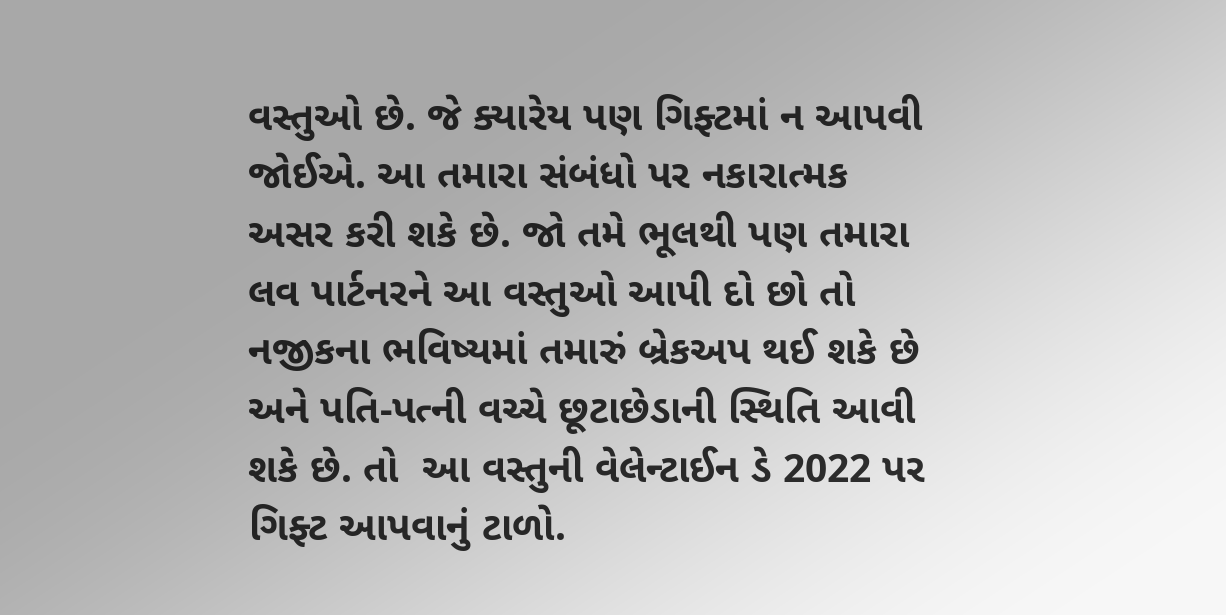વસ્તુઓ છે. જે ક્યારેય પણ ગિફ્ટમાં ન આપવી જોઈએ. આ તમારા સંબંધો પર નકારાત્મક અસર કરી શકે છે. જો તમે ભૂલથી પણ તમારા લવ પાર્ટનરને આ વસ્તુઓ આપી દો છો તો નજીકના ભવિષ્યમાં તમારું બ્રેકઅપ થઈ શકે છે અને પતિ-પત્ની વચ્ચે છૂટાછેડાની સ્થિતિ આવી શકે છે. તો  આ વસ્તુની વેલેન્ટાઈન ડે 2022 પર  ગિફ્ટ આપવાનું ટાળો.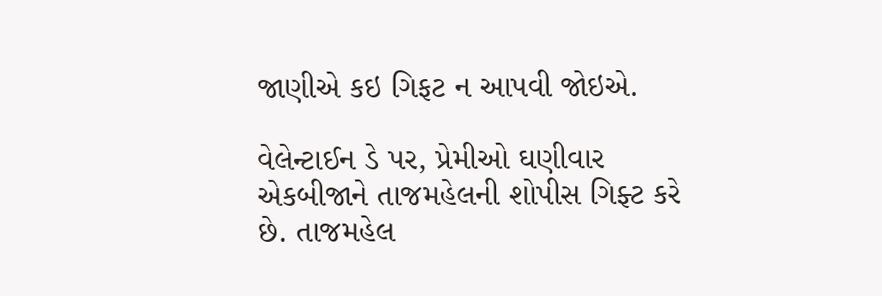જાણીએ કઇ ગિફટ ન આપવી જોઇએ.

વેલેન્ટાઈન ડે પર, પ્રેમીઓ ઘણીવાર એકબીજાને તાજમહેલની શોપીસ ગિફ્ટ કરે છે. તાજમહેલ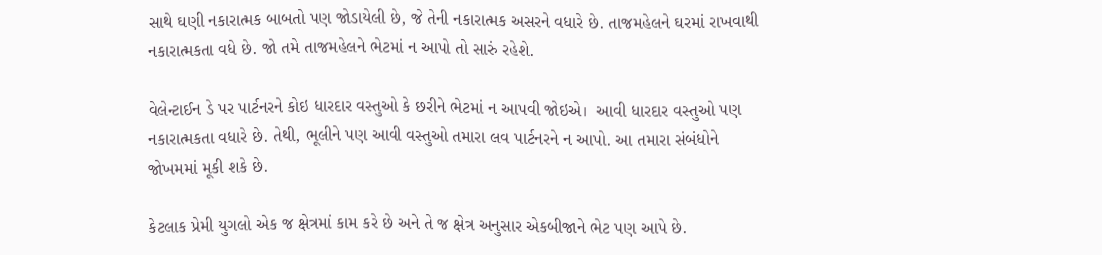સાથે ઘણી નકારાત્મક બાબતો પણ જોડાયેલી છે, જે તેની નકારાત્મક અસરને વધારે છે. તાજમહેલને ઘરમાં રાખવાથી નકારાત્મકતા વધે છે. જો તમે તાજમહેલને ભેટમાં ન આપો તો સારું રહેશે.

વેલેન્ટાઈન ડે પર પાર્ટનરને કોઇ ધારદાર વસ્તુઓ કે છરીને ભેટમાં ન આપવી જોઇએ।  આવી ધારદાર વસ્તુઓ પણ નકારાત્મકતા વધારે છે. તેથી, ભૂલીને પણ આવી વસ્તુઓ તમારા લવ પાર્ટનરને ન આપો. આ તમારા સંબંધોને જોખમમાં મૂકી શકે છે.

કેટલાક પ્રેમી યુગલો એક જ ક્ષેત્રમાં કામ કરે છે અને તે જ ક્ષેત્ર અનુસાર એકબીજાને ભેટ પણ આપે છે.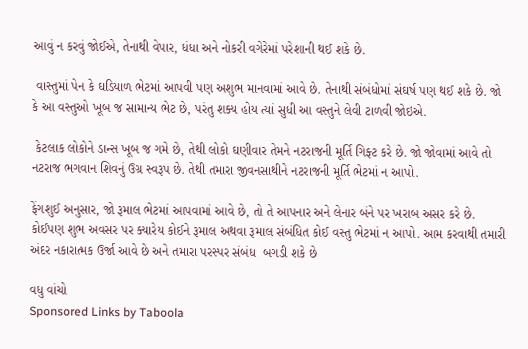આવું ન કરવું જોઈએ, તેનાથી વેપાર, ધંધા અને નોકરી વગેરેમાં પરેશાની થઈ શકે છે.

 વાસ્તુમાં પેન કે ઘડિયાળ ભેટમાં આપવી પણ અશુભ માનવામાં આવે છે. તેનાથી સંબંધોમાં સંઘર્ષ પણ થઈ શકે છે. જો કે આ વસ્તુઓ ખૂબ જ સામાન્ય ભેટ છે, પરંતુ શક્ય હોય ત્યાં સુધી આ વસ્તુને લેવી ટાળવી જોઇએ.

 કેટલાક લોકોને ડાન્સ ખૂબ જ ગમે છે, તેથી લોકો ઘણીવાર તેમને નટરાજની મૂર્તિ ગિફ્ટ કરે છે. જો જોવામાં આવે તો નટરાજ ભગવાન શિવનું ઉગ્ર સ્વરૂપ છે. તેથી તમારા જીવનસાથીને નટરાજની મૂર્તિ ભેટમાં ન આપો.

ફેંગશુઈ અનુસાર, જો રૂમાલ ભેટમાં આપવામાં આવે છે, તો તે આપનાર અને લેનાર બંને પર ખરાબ અસર કરે છે. કોઈપણ શુભ અવસર પર ક્યારેય કોઈને રૂમાલ અથવા રૂમાલ સંબંધિત કોઈ વસ્તુ ભેટમાં ન આપો. આમ કરવાથી તમારી અંદર નકારાત્મક ઉર્જા આવે છે અને તમારા પરસ્પર સંબંધ  બગડી શકે છે

વધુ વાંચો
Sponsored Links by Taboola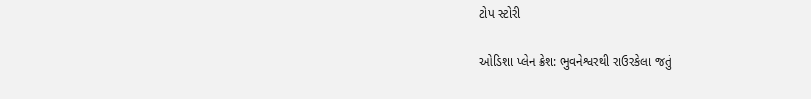ટોપ સ્ટોરી

ઓડિશા પ્લેન ક્રેશ: ભુવનેશ્વરથી રાઉરકેલા જતું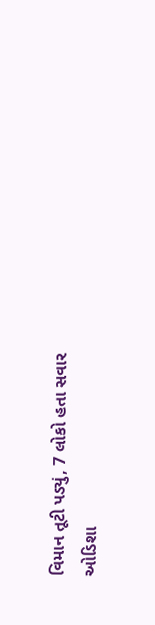વિમાન તૂટી પડ્યું, 7 લોકો હતા સવાર
ઓડિશા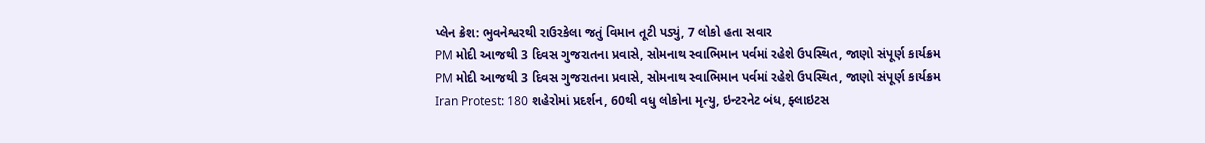પ્લેન ક્રેશ: ભુવનેશ્વરથી રાઉરકેલા જતું વિમાન તૂટી પડ્યું, 7 લોકો હતા સવાર
PM મોદી આજથી 3 દિવસ ગુજરાતના પ્રવાસે, સોમનાથ સ્વાભિમાન પર્વમાં રહેશે ઉપસ્થિત, જાણો સંપૂર્ણ કાર્યક્રમ
PM મોદી આજથી 3 દિવસ ગુજરાતના પ્રવાસે, સોમનાથ સ્વાભિમાન પર્વમાં રહેશે ઉપસ્થિત, જાણો સંપૂર્ણ કાર્યક્રમ
Iran Protest: 180 શહેરોમાં પ્રદર્શન, 60થી વધુ લોકોના મૃત્યુ, ઇન્ટરનેટ બંધ, ફ્લાઇટસ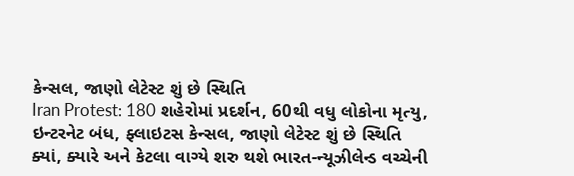કેન્સલ, જાણો લેટેસ્ટ શું છે સ્થિતિ
Iran Protest: 180 શહેરોમાં પ્રદર્શન, 60થી વધુ લોકોના મૃત્યુ, ઇન્ટરનેટ બંધ, ફ્લાઇટસ કેન્સલ, જાણો લેટેસ્ટ શું છે સ્થિતિ
ક્યાં, ક્યારે અને કેટલા વાગ્યે શરુ થશે ભારત-ન્યૂઝીલેન્ડ વચ્ચેની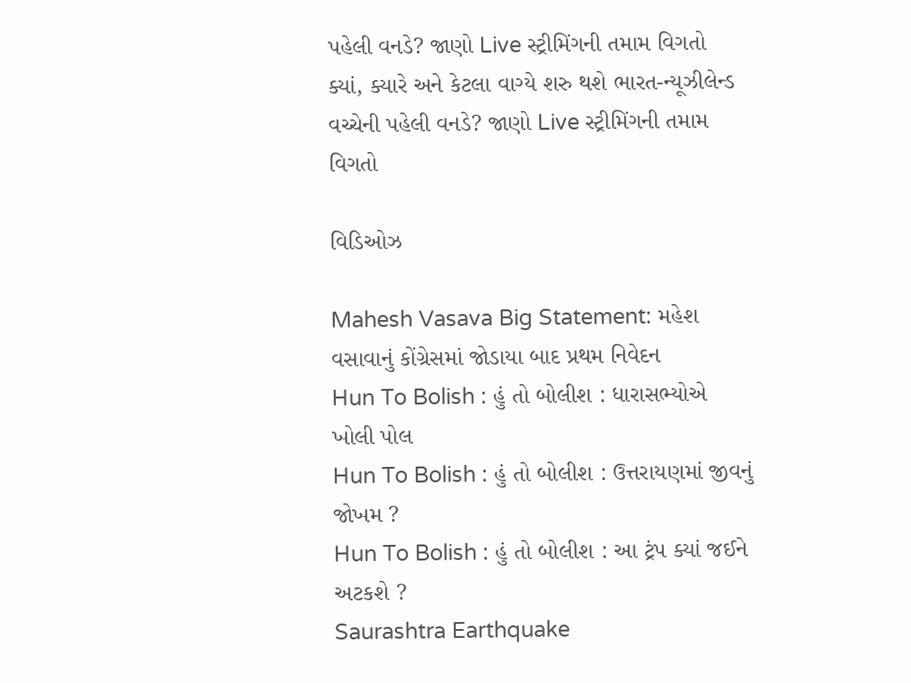પહેલી વનડે? જાણો Live સ્ટ્રીમિંગની તમામ વિગતો
ક્યાં, ક્યારે અને કેટલા વાગ્યે શરુ થશે ભારત-ન્યૂઝીલેન્ડ વચ્ચેની પહેલી વનડે? જાણો Live સ્ટ્રીમિંગની તમામ વિગતો

વિડિઓઝ

Mahesh Vasava Big Statement: મહેશ વસાવાનું કોંગ્રેસમાં જોડાયા બાદ પ્રથમ નિવેદન
Hun To Bolish : હું તો બોલીશ : ધારાસભ્યોએ ખોલી પોલ
Hun To Bolish : હું તો બોલીશ : ઉત્તરાયણમાં જીવનું જોખમ ?
Hun To Bolish : હું તો બોલીશ : આ ટ્રંપ ક્યાં જઈને અટકશે ?
Saurashtra Earthquake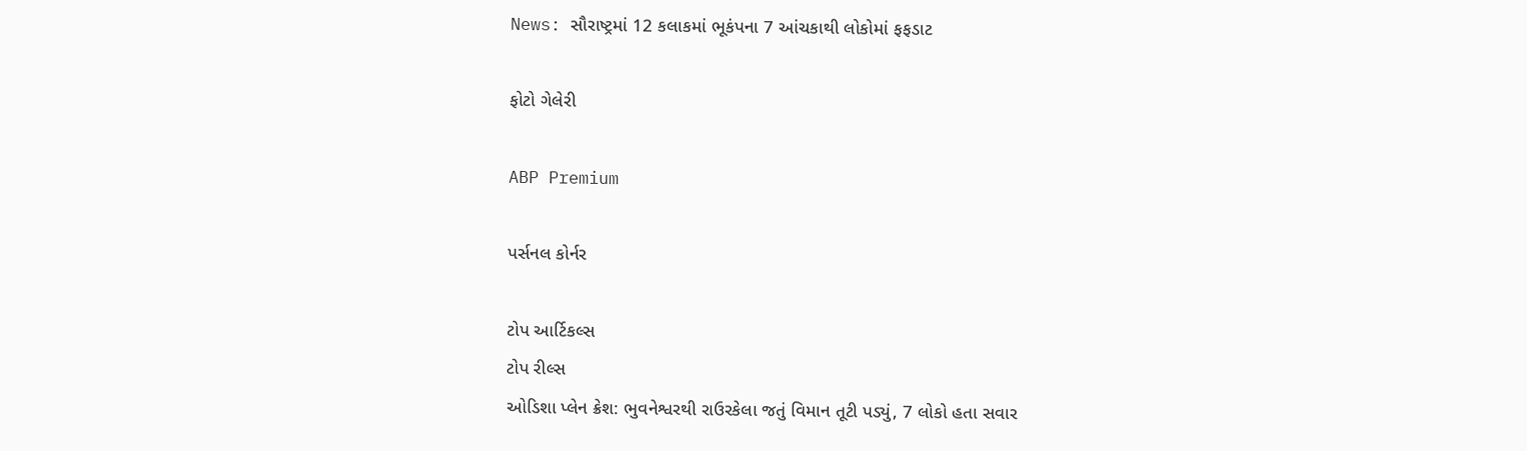News: સૌરાષ્ટ્રમાં 12 કલાકમાં ભૂકંપના 7 આંચકાથી લોકોમાં ફફડાટ

ફોટો ગેલેરી

ABP Premium

પર્સનલ કોર્નર

ટોપ આર્ટિકલ્સ
ટોપ રીલ્સ
ઓડિશા પ્લેન ક્રેશ: ભુવનેશ્વરથી રાઉરકેલા જતું વિમાન તૂટી પડ્યું, 7 લોકો હતા સવાર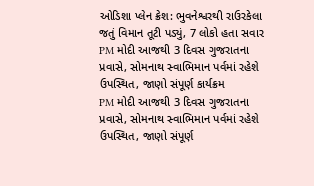ઓડિશા પ્લેન ક્રેશ: ભુવનેશ્વરથી રાઉરકેલા જતું વિમાન તૂટી પડ્યું, 7 લોકો હતા સવાર
PM મોદી આજથી 3 દિવસ ગુજરાતના પ્રવાસે, સોમનાથ સ્વાભિમાન પર્વમાં રહેશે ઉપસ્થિત, જાણો સંપૂર્ણ કાર્યક્રમ
PM મોદી આજથી 3 દિવસ ગુજરાતના પ્રવાસે, સોમનાથ સ્વાભિમાન પર્વમાં રહેશે ઉપસ્થિત, જાણો સંપૂર્ણ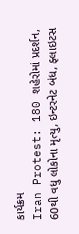કાર્યક્રમ
Iran Protest: 180 શહેરોમાં પ્રદર્શન, 60થી વધુ લોકોના મૃત્યુ, ઇન્ટરનેટ બંધ, ફ્લાઇટસ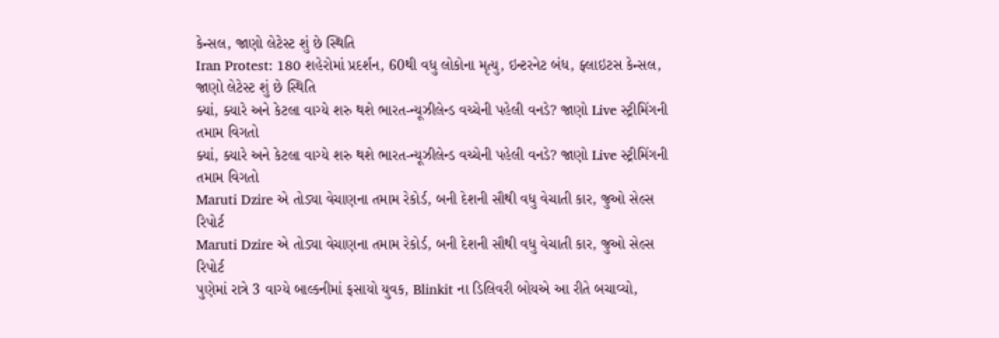કેન્સલ, જાણો લેટેસ્ટ શું છે સ્થિતિ
Iran Protest: 180 શહેરોમાં પ્રદર્શન, 60થી વધુ લોકોના મૃત્યુ, ઇન્ટરનેટ બંધ, ફ્લાઇટસ કેન્સલ, જાણો લેટેસ્ટ શું છે સ્થિતિ
ક્યાં, ક્યારે અને કેટલા વાગ્યે શરુ થશે ભારત-ન્યૂઝીલેન્ડ વચ્ચેની પહેલી વનડે? જાણો Live સ્ટ્રીમિંગની તમામ વિગતો
ક્યાં, ક્યારે અને કેટલા વાગ્યે શરુ થશે ભારત-ન્યૂઝીલેન્ડ વચ્ચેની પહેલી વનડે? જાણો Live સ્ટ્રીમિંગની તમામ વિગતો
Maruti Dzire એ તોડ્યા વેચાણના તમામ રેકોર્ડ, બની દેશની સૌથી વધુ વેચાતી કાર, જુઓ સેલ્સ રિપોર્ટ
Maruti Dzire એ તોડ્યા વેચાણના તમામ રેકોર્ડ, બની દેશની સૌથી વધુ વેચાતી કાર, જુઓ સેલ્સ રિપોર્ટ
પુણેમાં રાત્રે 3 વાગ્યે બાલ્કનીમાં ફસાયો યુવક, Blinkit ના ડિલિવરી બોયએ આ રીતે બચાવ્યો,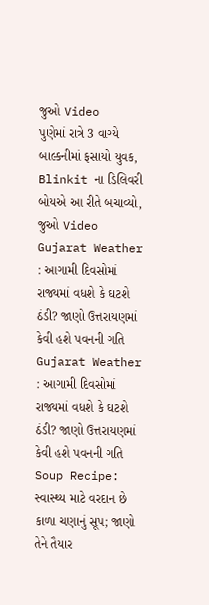જુઓ Video
પુણેમાં રાત્રે 3 વાગ્યે બાલ્કનીમાં ફસાયો યુવક, Blinkit ના ડિલિવરી બોયએ આ રીતે બચાવ્યો, જુઓ Video
Gujarat Weather : આગામી દિવસોમાં રાજ્યમાં વધશે કે ઘટશે ઠંડી? જાણો ઉત્તરાયણમાં કેવી હશે પવનની ગતિ
Gujarat Weather : આગામી દિવસોમાં રાજ્યમાં વધશે કે ઘટશે ઠંડી? જાણો ઉત્તરાયણમાં કેવી હશે પવનની ગતિ
Soup Recipe: સ્વાસ્થ્ય માટે વરદાન છે કાળા ચણાનું સૂપ; જાણો તેને તૈયાર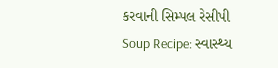કરવાની સિમ્પલ રેસીપી
Soup Recipe: સ્વાસ્થ્ય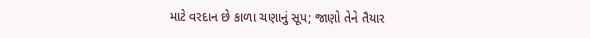માટે વરદાન છે કાળા ચણાનું સૂપ; જાણો તેને તૈયાર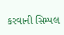કરવાની સિમ્પલ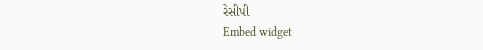રેસીપી
Embed widget